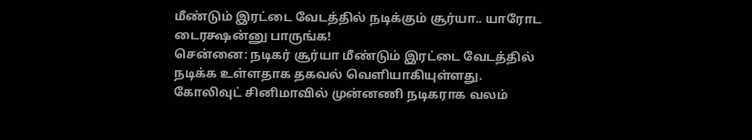மீண்டும் இரட்டை வேடத்தில் நடிக்கும் சூர்யா.. யாரோட டைரக்ஷன்னு பாருங்க!
சென்னை: நடிகர் சூர்யா மீண்டும் இரட்டை வேடத்தில் நடிக்க உள்ளதாக தகவல் வெளியாகியுள்ளது.
கோலிவுட் சினிமாவில் முன்னணி நடிகராக வலம்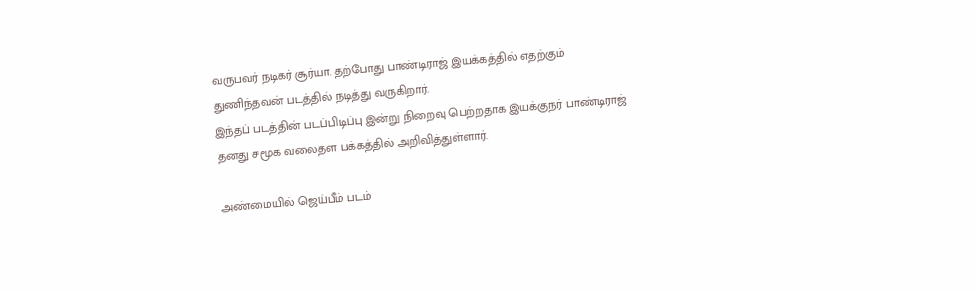வருபவர் நடிகர் சூர்யா. தற்போது பாண்டிராஜ் இயக்கத்தில் எதற்கும் துணிந்தவன் படத்தில் நடித்து வருகிறார்.
இந்தப் படத்தின் படப்பிடிப்பு இன்று நிறைவு பெற்றதாக இயக்குநர் பாண்டிராஜ் தனது சமூக வலைதள பக்கத்தில் அறிவித்துள்ளார்.

அண்மையில் ஜெய்பீம் படம்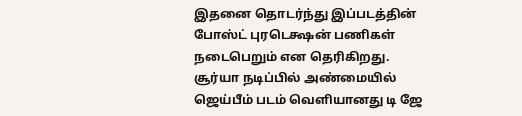இதனை தொடர்ந்து இப்படத்தின் போஸ்ட் புரடெக்ஷன் பணிகள் நடைபெறும் என தெரிகிறது. சூர்யா நடிப்பில் அண்மையில் ஜெய்பீம் படம் வெளியானது டி ஜே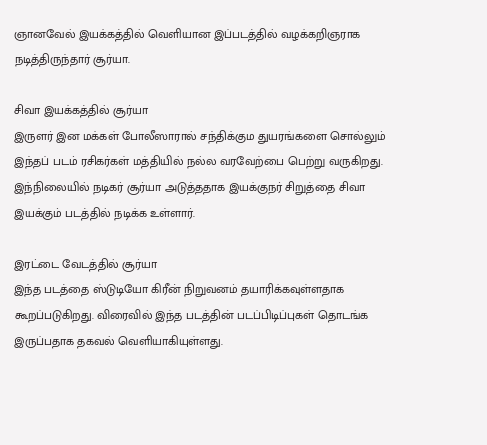ஞானவேல் இயக்கத்தில் வெளியான இப்படத்தில் வழக்கறிஞராக நடித்திருந்தார் சூர்யா.

சிவா இயக்கத்தில் சூர்யா
இருளர் இன மக்கள் போலீஸாரால் சந்திக்கும துயரங்களை சொல்லும் இந்தப் படம் ரசிகர்கள் மத்தியில் நல்ல வரவேற்பை பெற்று வருகிறது. இந்நிலையில் நடிகர் சூர்யா அடுத்ததாக இயக்குநர் சிறுத்தை சிவா இயக்கும் படத்தில் நடிக்க உள்ளார்.

இரட்டை வேடத்தில் சூர்யா
இந்த படத்தை ஸ்டுடியோ கிரீன் நிறுவனம் தயாரிக்கவுள்ளதாக கூறப்படுகிறது. விரைவில் இந்த படத்தின் படப்பிடிப்புகள் தொடங்க இருப்பதாக தகவல் வெளியாகியுள்ளது.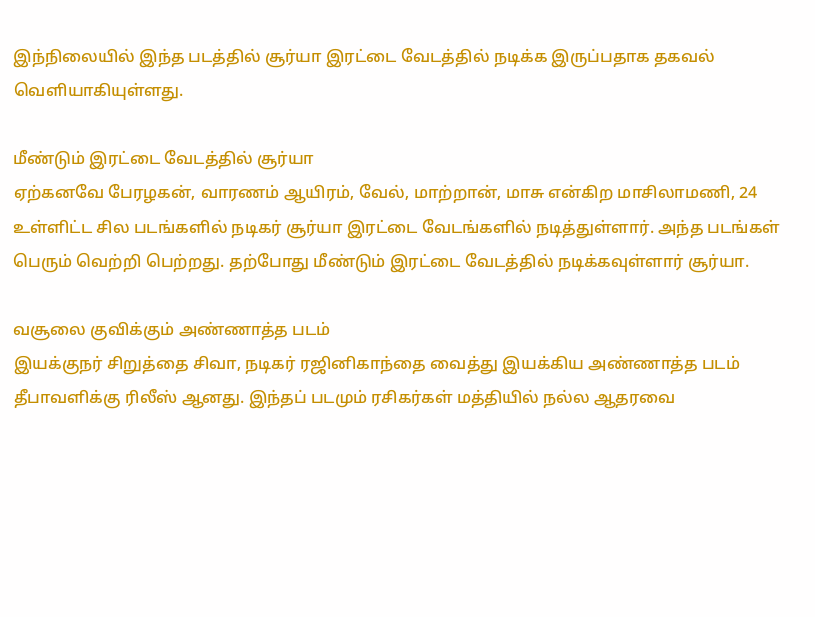இந்நிலையில் இந்த படத்தில் சூர்யா இரட்டை வேடத்தில் நடிக்க இருப்பதாக தகவல் வெளியாகியுள்ளது.

மீண்டும் இரட்டை வேடத்தில் சூர்யா
ஏற்கனவே பேரழகன், வாரணம் ஆயிரம், வேல், மாற்றான், மாசு என்கிற மாசிலாமணி, 24 உள்ளிட்ட சில படங்களில் நடிகர் சூர்யா இரட்டை வேடங்களில் நடித்துள்ளார். அந்த படங்கள் பெரும் வெற்றி பெற்றது. தற்போது மீண்டும் இரட்டை வேடத்தில் நடிக்கவுள்ளார் சூர்யா.

வசூலை குவிக்கும் அண்ணாத்த படம்
இயக்குநர் சிறுத்தை சிவா, நடிகர் ரஜினிகாந்தை வைத்து இயக்கிய அண்ணாத்த படம் தீபாவளிக்கு ரிலீஸ் ஆனது. இந்தப் படமும் ரசிகர்கள் மத்தியில் நல்ல ஆதரவை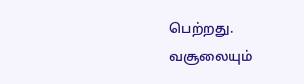பெற்றது. வசூலையும்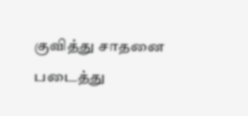குவித்து சாதனை படைத்து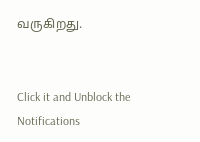வருகிறது.


Click it and Unblock the Notifications